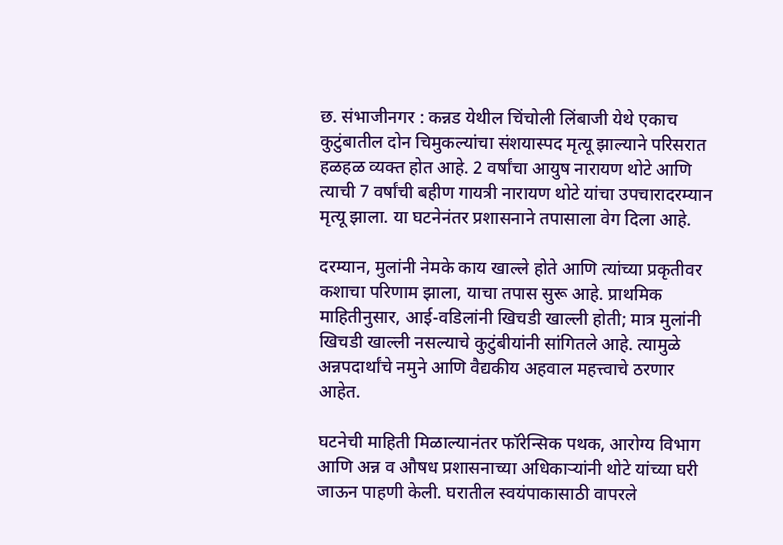छ. संभाजीनगर : कन्नड येथील चिंचोली लिंबाजी येथे एकाच कुटुंबातील दोन चिमुकल्यांचा संशयास्पद मृत्यू झाल्याने परिसरात हळहळ व्यक्त होत आहे. 2 वर्षांचा आयुष नारायण थोटे आणि त्याची 7 वर्षांची बहीण गायत्री नारायण थोटे यांचा उपचारादरम्यान मृत्यू झाला. या घटनेनंतर प्रशासनाने तपासाला वेग दिला आहे.

दरम्यान, मुलांनी नेमके काय खाल्ले होते आणि त्यांच्या प्रकृतीवर कशाचा परिणाम झाला, याचा तपास सुरू आहे. प्राथमिक माहितीनुसार, आई-वडिलांनी खिचडी खाल्ली होती; मात्र मुलांनी खिचडी खाल्ली नसल्याचे कुटुंबीयांनी सांगितले आहे. त्यामुळे अन्नपदार्थांचे नमुने आणि वैद्यकीय अहवाल महत्त्वाचे ठरणार आहेत.

घटनेची माहिती मिळाल्यानंतर फॉरेन्सिक पथक, आरोग्य विभाग आणि अन्न व औषध प्रशासनाच्या अधिकाऱ्यांनी थोटे यांच्या घरी जाऊन पाहणी केली. घरातील स्वयंपाकासाठी वापरले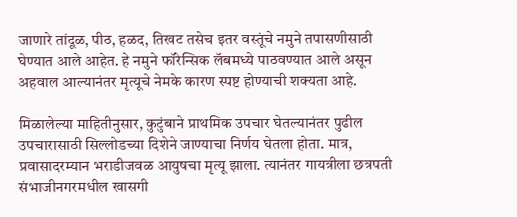जाणारे तांदूळ, पीठ, हळद, तिखट तसेच इतर वस्तूंचे नमुने तपासणीसाठी घेण्यात आले आहेत. हे नमुने फॉरेन्सिक लॅबमध्ये पाठवण्यात आले असून अहवाल आल्यानंतर मृत्यूचे नेमके कारण स्पष्ट होण्याची शक्यता आहे.

मिळालेल्या माहितीनुसार, कुटुंबाने प्राथमिक उपचार घेतल्यानंतर पुढील उपचारासाठी सिल्लोडच्या दिशेने जाण्याचा निर्णय घेतला होता. मात्र, प्रवासादरम्यान भराडीजवळ आयुषचा मृत्यू झाला. त्यानंतर गायत्रीला छत्रपती संभाजीनगरमधील खासगी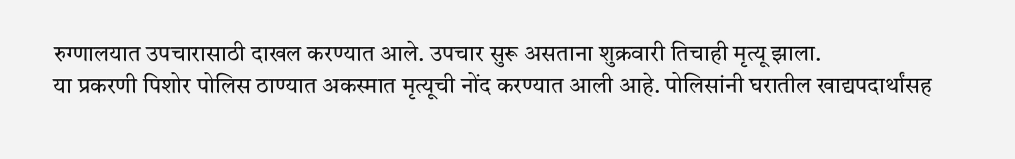रुग्णालयात उपचारासाठी दाखल करण्यात आले. उपचार सुरू असताना शुक्रवारी तिचाही मृत्यू झाला.
या प्रकरणी पिशोर पोलिस ठाण्यात अकस्मात मृत्यूची नोंद करण्यात आली आहे. पोलिसांनी घरातील खाद्यपदार्थांसह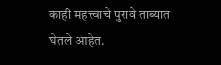काही महत्त्वाचे पुरावे ताब्यात घेतले आहेत.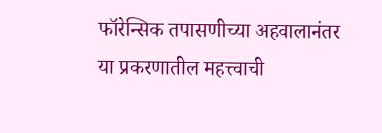फॉरेन्सिक तपासणीच्या अहवालानंतर या प्रकरणातील महत्त्वाची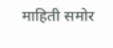माहिती समोर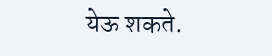येऊ शकते.